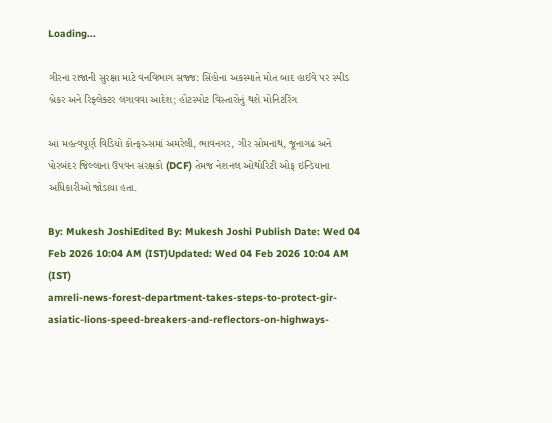Loading...

ગીરના રાજાની સુરક્ષા માટે વનવિભાગ સજ્જ: સિંહોના અકસ્માતે મોત બાદ હાઈવે પર સ્પીડ બ્રેકર અને રિફ્લેક્ટર લગાવવા આદેશ; હોટસ્પોટ વિસ્તારોનું થશે મોનિટરિંગ

આ મહત્વપૂર્ણ વિડિયો કોન્ફરન્સમાં અમરેલી, ભાવનગર, ગીર સોમનાથ, જૂનાગઢ અને પોરબંદર જિલ્લાના ઉપવન સંરક્ષકો (DCF) તેમજ નેશનલ ઓથોરિટી ઓફ ઇન્ડિયાના અધિકારીઓ જોડાયા હતા.

By: Mukesh JoshiEdited By: Mukesh Joshi Publish Date: Wed 04 Feb 2026 10:04 AM (IST)Updated: Wed 04 Feb 2026 10:04 AM (IST)
amreli-news-forest-department-takes-steps-to-protect-gir-asiatic-lions-speed-breakers-and-reflectors-on-highways-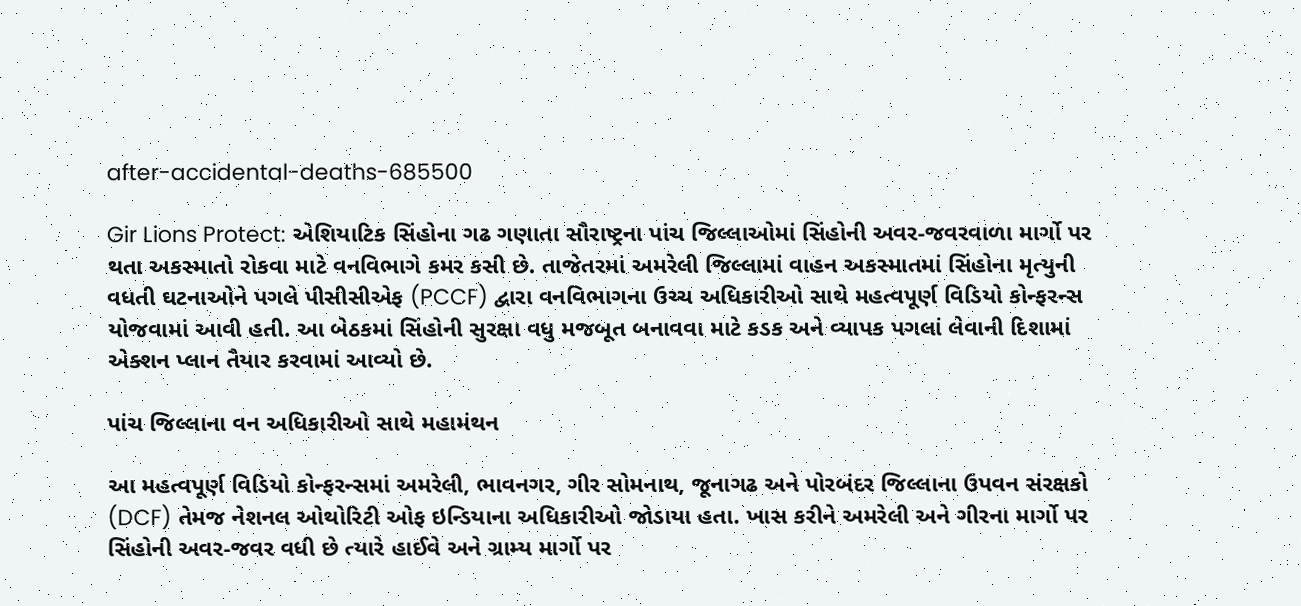after-accidental-deaths-685500

Gir Lions Protect: એશિયાટિક સિંહોના ગઢ ગણાતા સૌરાષ્ટ્રના પાંચ જિલ્લાઓમાં સિંહોની અવર-જવરવાળા માર્ગો પર થતા અકસ્માતો રોકવા માટે વનવિભાગે કમર કસી છે. તાજેતરમાં અમરેલી જિલ્લામાં વાહન અકસ્માતમાં સિંહોના મૃત્યુની વધતી ઘટનાઓને પગલે પીસીસીએફ (PCCF) દ્વારા વનવિભાગના ઉચ્ચ અધિકારીઓ સાથે મહત્વપૂર્ણ વિડિયો કોન્ફરન્સ યોજવામાં આવી હતી. આ બેઠકમાં સિંહોની સુરક્ષા વધુ મજબૂત બનાવવા માટે કડક અને વ્યાપક પગલાં લેવાની દિશામાં એક્શન પ્લાન તૈયાર કરવામાં આવ્યો છે.

પાંચ જિલ્લાના વન અધિકારીઓ સાથે મહામંથન

આ મહત્વપૂર્ણ વિડિયો કોન્ફરન્સમાં અમરેલી, ભાવનગર, ગીર સોમનાથ, જૂનાગઢ અને પોરબંદર જિલ્લાના ઉપવન સંરક્ષકો (DCF) તેમજ નેશનલ ઓથોરિટી ઓફ ઇન્ડિયાના અધિકારીઓ જોડાયા હતા. ખાસ કરીને અમરેલી અને ગીરના માર્ગો પર સિંહોની અવર-જવર વધી છે ત્યારે હાઈવે અને ગ્રામ્ય માર્ગો પર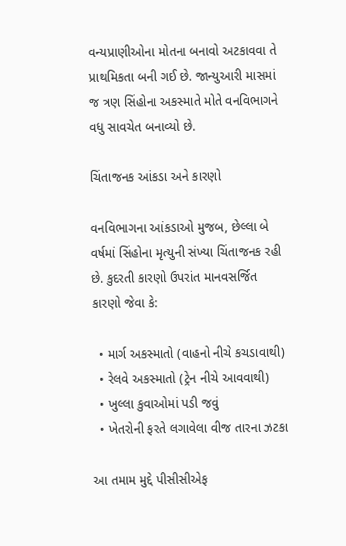વન્યપ્રાણીઓના મોતના બનાવો અટકાવવા તે પ્રાથમિકતા બની ગઈ છે. જાન્યુઆરી માસમાં જ ત્રણ સિંહોના અકસ્માતે મોતે વનવિભાગને વધુ સાવચેત બનાવ્યો છે.

ચિંતાજનક આંકડા અને કારણો

વનવિભાગના આંકડાઓ મુજબ, છેલ્લા બે વર્ષમાં સિંહોના મૃત્યુની સંખ્યા ચિંતાજનક રહી છે. કુદરતી કારણો ઉપરાંત માનવસર્જિત કારણો જેવા કે:

  • માર્ગ અકસ્માતો (વાહનો નીચે કચડાવાથી)
  • રેલવે અકસ્માતો (ટ્રેન નીચે આવવાથી)
  • ખુલ્લા કુવાઓમાં પડી જવું
  • ખેતરોની ફરતે લગાવેલા વીજ તારના ઝટકા

આ તમામ મુદ્દે પીસીસીએફ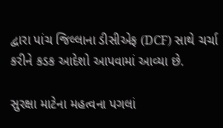દ્વારા પાંચ જિલ્લાના ડીસીએફ (DCF) સાથે ચર્ચા કરીને કડક આદેશો આપવામાં આવ્યા છે.

સુરક્ષા માટેના મહત્વના પગલાં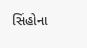સિંહોના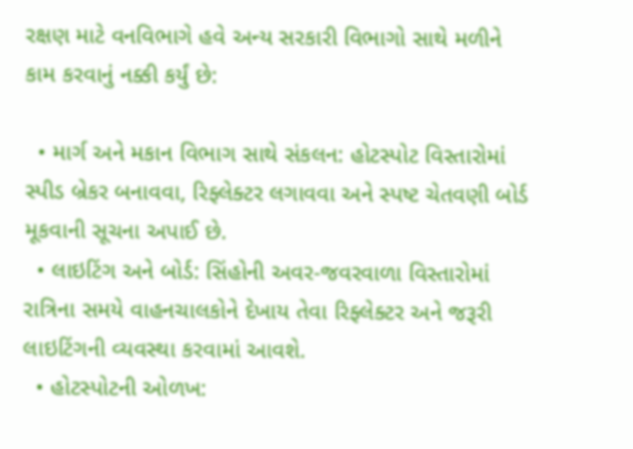રક્ષણ માટે વનવિભાગે હવે અન્ય સરકારી વિભાગો સાથે મળીને કામ કરવાનું નક્કી કર્યું છે:

  • માર્ગ અને મકાન વિભાગ સાથે સંકલન: હોટસ્પોટ વિસ્તારોમાં સ્પીડ બ્રેકર બનાવવા, રિફ્લેક્ટર લગાવવા અને સ્પષ્ટ ચેતવણી બોર્ડ મૂકવાની સૂચના અપાઈ છે.
  • લાઇટિંગ અને બોર્ડ: સિંહોની અવર-જવરવાળા વિસ્તારોમાં રાત્રિના સમયે વાહનચાલકોને દેખાય તેવા રિફ્લેક્ટર અને જરૂરી લાઇટિંગની વ્યવસ્થા કરવામાં આવશે.
  • હોટસ્પોટની ઓળખ: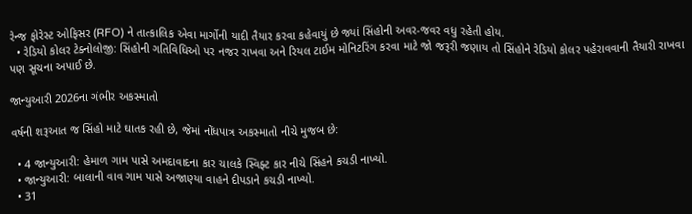રેન્જ ફોરેસ્ટ ઓફિસર (RFO) ને તાત્કાલિક એવા માર્ગોની યાદી તૈયાર કરવા કહેવાયું છે જ્યાં સિંહોની અવર-જવર વધુ રહેતી હોય.
  • રેડિયો કોલર ટેક્નોલોજી: સિંહોની ગતિવિધિઓ પર નજર રાખવા અને રિયલ ટાઈમ મોનિટરિંગ કરવા માટે જો જરૂરી જણાય તો સિંહોને રેડિયો કોલર પહેરાવવાની તૈયારી રાખવા પણ સૂચના અપાઈ છે.

જાન્યુઆરી 2026ના ગંભીર અકસ્માતો

વર્ષની શરૂઆત જ સિંહો માટે ઘાતક રહી છે, જેમાં નોંધપાત્ર અકસ્માતો નીચે મુજબ છે:

  • 4 જાન્યુઆરી: હેમાળ ગામ પાસે અમદાવાદના કાર ચાલકે સ્વિફ્ટ કાર નીચે સિંહને કચડી નાખ્યો.
  • જાન્યુઆરી: બાલાની વાવ ગામ પાસે અજાણ્યા વાહને દીપડાને કચડી નાખ્યો.
  • 31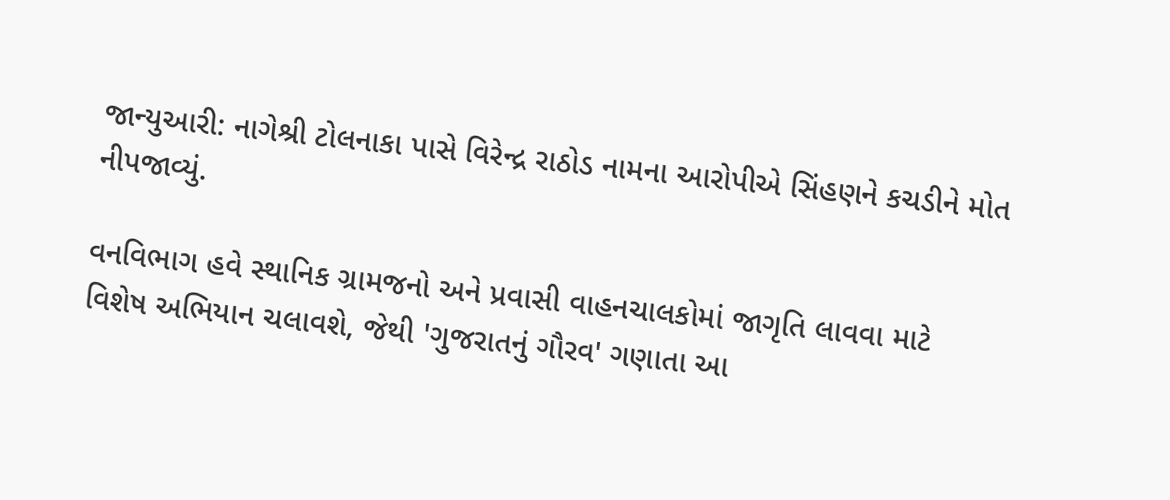જાન્યુઆરી: નાગેશ્રી ટોલનાકા પાસે વિરેન્દ્ર રાઠોડ નામના આરોપીએ સિંહણને કચડીને મોત નીપજાવ્યું.

વનવિભાગ હવે સ્થાનિક ગ્રામજનો અને પ્રવાસી વાહનચાલકોમાં જાગૃતિ લાવવા માટે વિશેષ અભિયાન ચલાવશે, જેથી 'ગુજરાતનું ગૌરવ' ગણાતા આ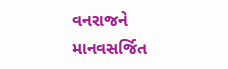વનરાજને માનવસર્જિત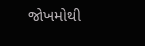જોખમોથી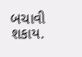બચાવી શકાય.